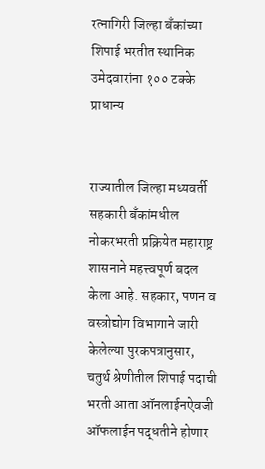रत्नागिरी जिल्हा बँकांच्या शिपाई भरतीत स्थानिक उमेदवारांना १०० टक्के प्राधान्य


राज्यातील जिल्हा मध्यवर्ती सहकारी बँकांमधील नोकरभरती प्रक्रियेत महाराष्ट्र शासनाने महत्त्वपूर्ण बदल केला आहे. सहकार, पणन व वस्त्रोद्योग विभागाने जारी केलेल्या पुरकपत्रानुसार, चतुर्थ श्रेणीतील शिपाई पदाची भरती आता ऑनलाईनऐवजी ऑफलाईन पद्धतीने होणार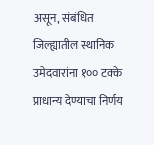असून, संबंधित जिल्ह्यातील स्थानिक उमेदवारांना १०० टक्के प्राधान्य देण्याचा निर्णय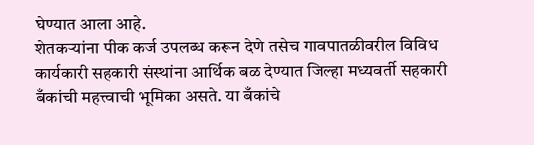घेण्यात आला आहे.
शेतकर्‍यांना पीक कर्ज उपलब्ध करून देणे तसेच गावपातळीवरील विविध कार्यकारी सहकारी संस्थांना आर्थिक बळ देण्यात जिल्हा मध्यवर्ती सहकारी बँकांची महत्त्वाची भूमिका असते. या बँकांचे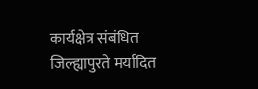कार्यक्षेत्र संबंधित जिल्ह्यापुरते मर्यादित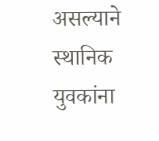असल्याने स्थानिक युवकांना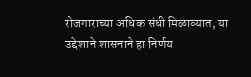रोजगाराच्या अधिक संधी मिळाव्यात, या उद्देशाने शासनाने हा निर्णय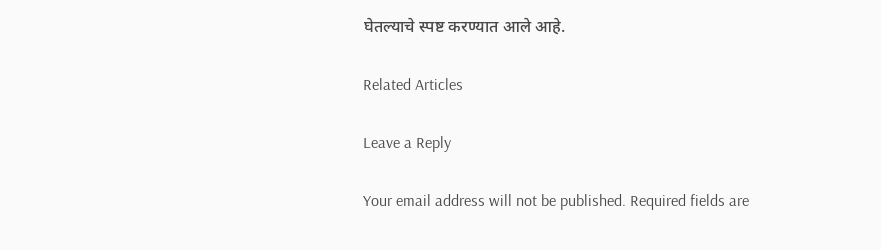घेतल्याचे स्पष्ट करण्यात आले आहे.

Related Articles

Leave a Reply

Your email address will not be published. Required fields are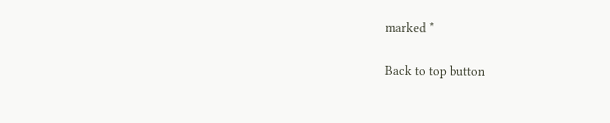marked *

Back to top button